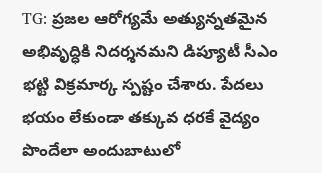TG: ప్రజల ఆరోగ్యమే అత్యున్నతమైన అభివృద్ధికి నిదర్శనమని డిప్యూటీ సీఎం భట్టి విక్రమార్క స్పష్టం చేశారు. పేదలు భయం లేకుండా తక్కువ ధరకే వైద్యం పొందేలా అందుబాటులో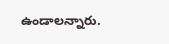ఉండాలన్నారు.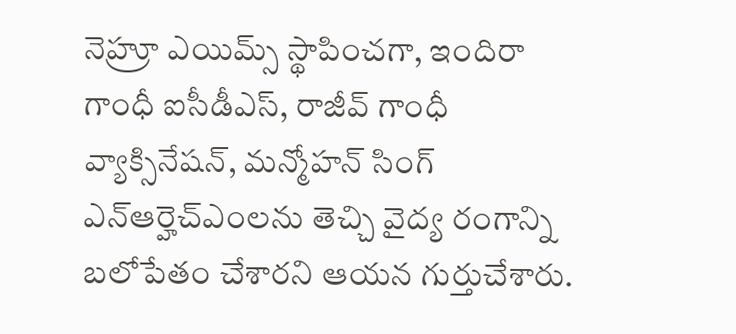నెహ్రూ ఎయిమ్స్ స్థాపించగా, ఇందిరా గాంధీ ఐసీడీఎస్, రాజీవ్ గాంధీ వ్యాక్సినేషన్, మన్మోహన్ సింగ్ ఎన్ఆర్హెచ్ఎంలను తెచ్చి వైద్య రంగాన్ని బలోపేతం చేశారని ఆయన గుర్తుచేశారు.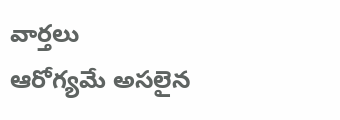వార్తలు
ఆరోగ్యమే అసలైన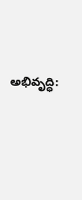అభివృద్ధి: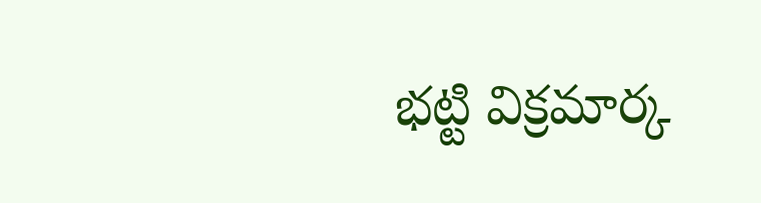భట్టి విక్రమార్క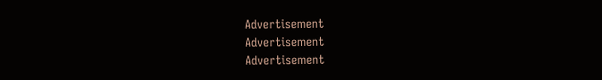Advertisement
Advertisement
Advertisement